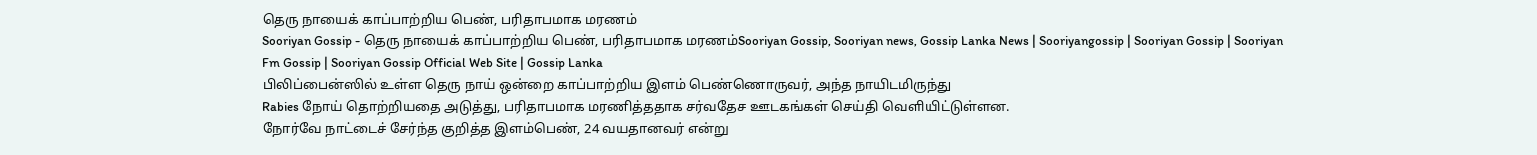தெரு நாயைக் காப்பாற்றிய பெண், பரிதாபமாக மரணம்
Sooriyan Gossip - தெரு நாயைக் காப்பாற்றிய பெண், பரிதாபமாக மரணம்Sooriyan Gossip, Sooriyan news, Gossip Lanka News | Sooriyangossip | Sooriyan Gossip | Sooriyan Fm Gossip | Sooriyan Gossip Official Web Site | Gossip Lanka
பிலிப்பைன்ஸில் உள்ள தெரு நாய் ஒன்றை காப்பாற்றிய இளம் பெண்ணொருவர், அந்த நாயிடமிருந்து
Rabies நோய் தொற்றியதை அடுத்து, பரிதாபமாக மரணித்ததாக சர்வதேச ஊடகங்கள் செய்தி வெளியிட்டுள்ளன.
நோர்வே நாட்டைச் சேர்ந்த குறித்த இளம்பெண், 24 வயதானவர் என்று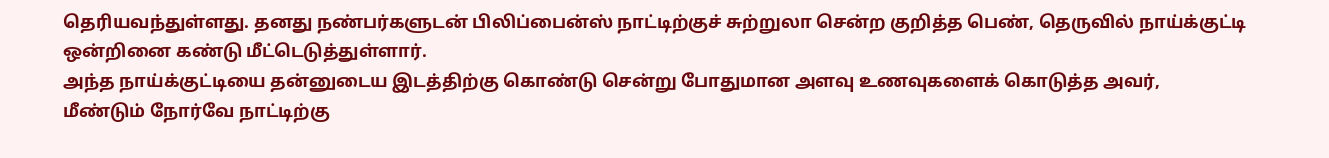தெரியவந்துள்ளது. தனது நண்பர்களுடன் பிலிப்பைன்ஸ் நாட்டிற்குச் சுற்றுலா சென்ற குறித்த பெண், தெருவில் நாய்க்குட்டி ஒன்றினை கண்டு மீட்டெடுத்துள்ளார்.
அந்த நாய்க்குட்டியை தன்னுடைய இடத்திற்கு கொண்டு சென்று போதுமான அளவு உணவுகளைக் கொடுத்த அவர்,
மீண்டும் நோர்வே நாட்டிற்கு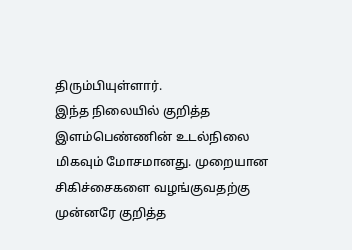திரும்பியுள்ளார்.
இந்த நிலையில் குறித்த இளம்பெண்ணின் உடல்நிலை மிகவும் மோசமானது. முறையான சிகிச்சைகளை வழங்குவதற்கு முன்னரே குறித்த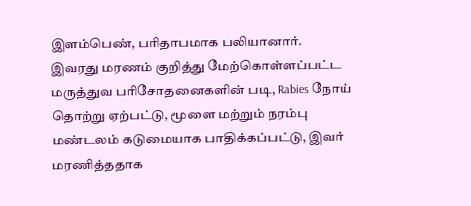இளம்பெண், பரிதாபமாக பலியானார்.
இவரது மரணம் குறித்து மேற்கொள்ளப்பட்ட மருத்துவ பரிசோதனைகளின் படி, Rabies நோய் தொற்று ஏற்பட்டு, மூளை மற்றும் நரம்பு மண்டலம் கடுமையாக பாதிக்கப்பட்டு, இவர் மரணித்ததாக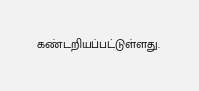கண்டறியப்பட்டுள்ளது.